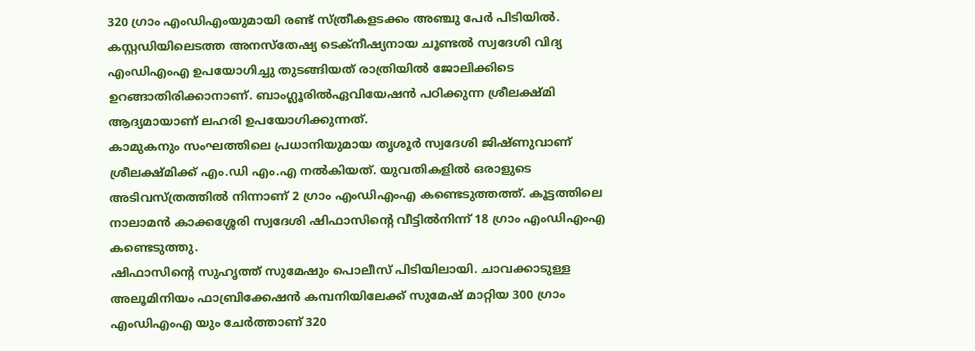320 ഗ്രാം എംഡിഎംയുമായി രണ്ട് സ്ത്രീകളടക്കം അഞ്ചു പേർ പിടിയിൽ. കസ്റ്റഡിയിലെടത്ത അനസ്തേഷ്യ ടെക്നീഷ്യനായ ചൂണ്ടൽ സ്വദേശി വിദ്യ എംഡിഎംഎ ഉപയോഗിച്ചു തുടങ്ങിയത് രാത്രിയിൽ ജോലിക്കിടെ ഉറങ്ങാതിരിക്കാനാണ്. ബാംഗ്ലൂരിൽഏവിയേഷൻ പഠിക്കുന്ന ശ്രീലക്ഷ്മി ആദ്യമായാണ് ലഹരി ഉപയോഗിക്കുന്നത്.
കാമുകനും സംഘത്തിലെ പ്രധാനിയുമായ തൃശൂർ സ്വദേശി ജിഷ്ണുവാണ് ശ്രീലക്ഷ്മിക്ക് എം.ഡി എം.എ നൽകിയത്. യുവതികളിൽ ഒരാളുടെ അടിവസ്ത്രത്തിൽ നിന്നാണ് 2 ഗ്രാം എംഡിഎംഎ കണ്ടെടുത്തത്ത്. കൂട്ടത്തിലെ നാലാമൻ കാക്കശ്ശേരി സ്വദേശി ഷിഫാസിന്റെ വീട്ടിൽനിന്ന് 18 ഗ്രാം എംഡിഎംഎ കണ്ടെടുത്തു.
ഷിഫാസിന്റെ സുഹൃത്ത് സുമേഷും പൊലീസ് പിടിയിലായി. ചാവക്കാടുള്ള അലൂമിനിയം ഫാബ്രിക്കേഷൻ കമ്പനിയിലേക്ക് സുമേഷ് മാറ്റിയ 300 ഗ്രാം എംഡിഎംഎ യും ചേർത്താണ് 320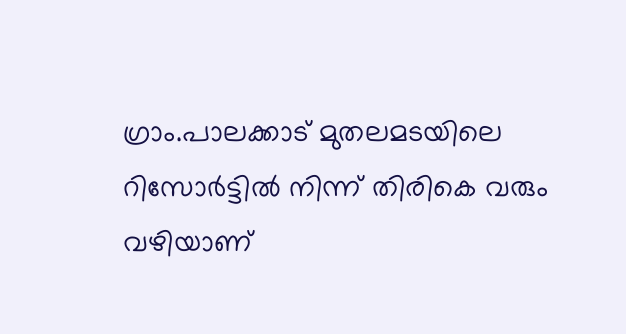ഗ്രാം.പാലക്കാട് മുതലമടയിലെ റിസോർട്ടിൽ നിന്ന് തിരികെ വരും വഴിയാണ്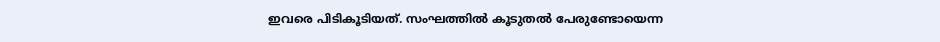ഇവരെ പിടികൂടിയത്. സംഘത്തിൽ കൂടുതൽ പേരുണ്ടോയെന്ന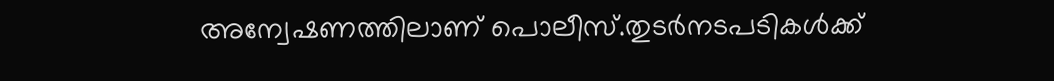അന്വേഷണത്തിലാണ് പൊലീസ്.തുടർനടപടികൾക്ക്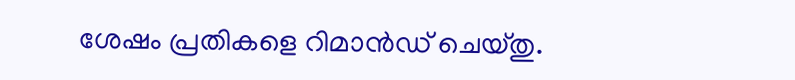ശേഷം പ്രതികളെ റിമാൻഡ് ചെയ്തു.